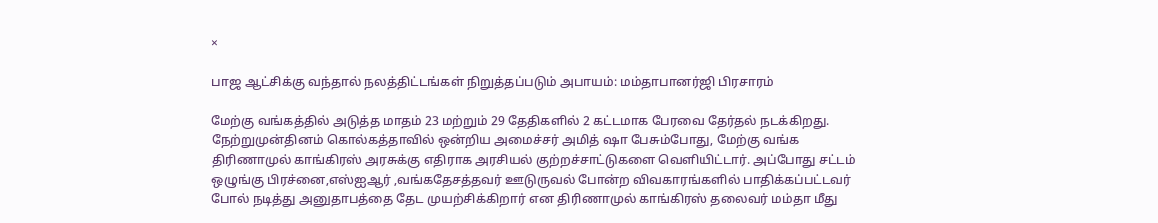×

பாஜ ஆட்சிக்கு வந்தால் நலத்திட்டங்கள் நிறுத்தப்படும் அபாயம்: மம்தாபானர்ஜி பிரசாரம்

மேற்கு வங்கத்தில் அடுத்த மாதம் 23 மற்றும் 29 தேதிகளில் 2 கட்டமாக பேரவை தேர்தல் நடக்கிறது. நேற்றுமுன்தினம் கொல்கத்தாவில் ஒன்றிய அமைச்சர் அமித் ஷா பேசும்போது, மேற்கு வங்க திரிணாமுல் காங்கிரஸ் அரசுக்கு எதிராக அரசியல் குற்றச்சாட்டுகளை வெளியிட்டார். அப்போது சட்டம் ஒழுங்கு பிரச்னை,எஸ்ஐஆர் ,வங்கதேசத்தவர் ஊடுருவல் போன்ற விவகாரங்களில் பாதிக்கப்பட்டவர் போல் நடித்து அனுதாபத்தை தேட முயற்சிக்கிறார் என திரிணாமுல் காங்கிரஸ் தலைவர் மம்தா மீது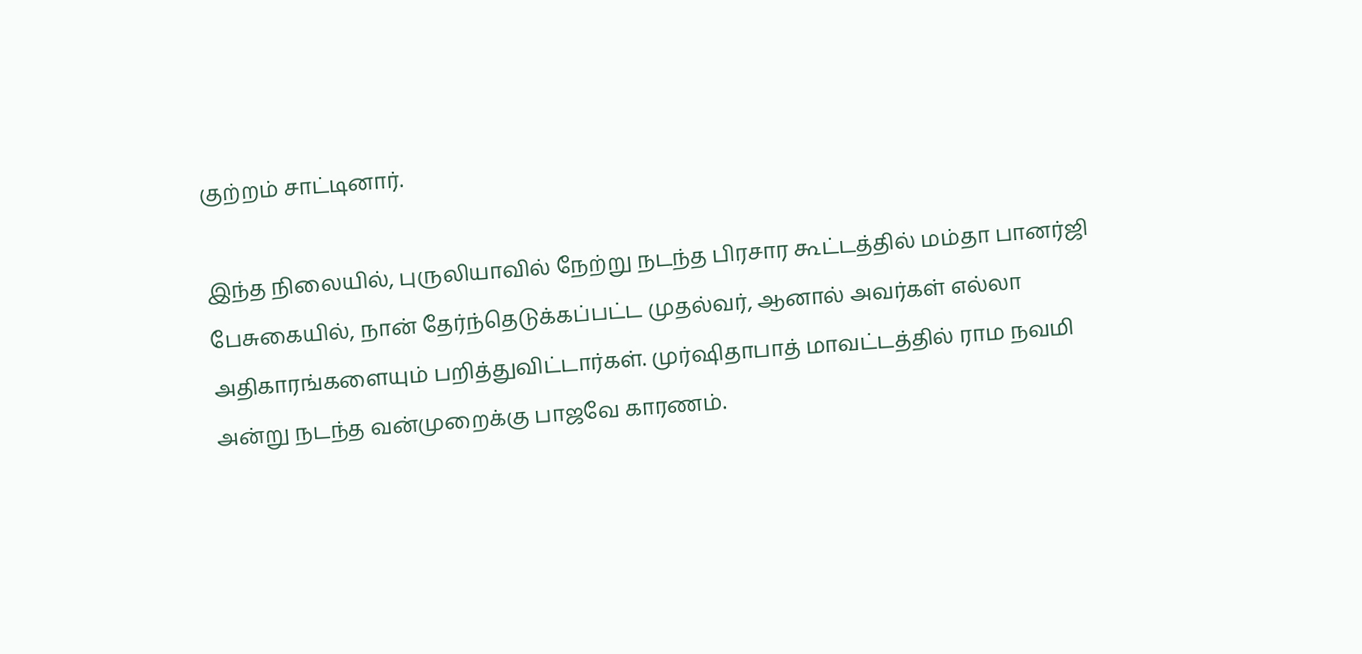குற்றம் சாட்டினார்.

இந்த நிலையில், புருலியாவில் நேற்று நடந்த பிரசார கூட்டத்தில் மம்தா பானர்ஜி பேசுகையில், நான் தேர்ந்தெடுக்கப்பட்ட முதல்வர், ஆனால் அவர்கள் எல்லா அதிகாரங்களையும் பறித்துவிட்டார்கள். முர்ஷிதாபாத் மாவட்டத்தில் ராம நவமி அன்று நடந்த வன்முறைக்கு பாஜவே காரணம்.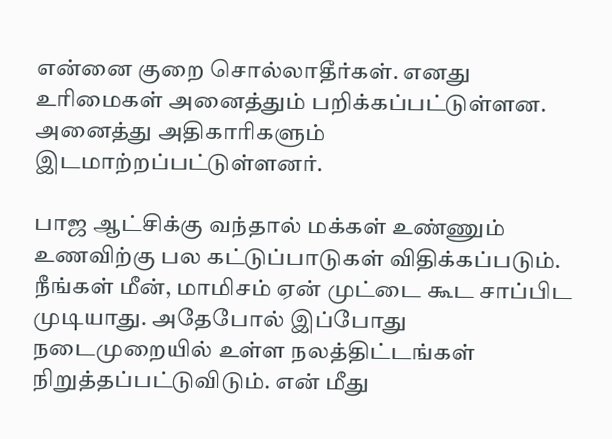என்னை குறை சொல்லாதீர்கள். எனது உரிமைகள் அனைத்தும் பறிக்கப்பட்டுள்ளன. அனைத்து அதிகாரிகளும் இடமாற்றப்பட்டுள்ளனர்.

பாஜ ஆட்சிக்கு வந்தால் மக்கள் உண்ணும் உணவிற்கு பல கட்டுப்பாடுகள் விதிக்கப்படும். நீங்கள் மீன், மாமிசம் ஏன் முட்டை கூட சாப்பிட முடியாது. அதேபோல் இப்போது நடைமுறையில் உள்ள நலத்திட்டங்கள் நிறுத்தப்பட்டுவிடும். என் மீது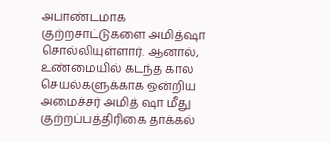அபாண்டமாக குற்றசாட்டுகளை அமித்ஷா சொல்லியுள்ளார். ஆனால், உண்மையில் கடந்த கால செயல்களுக்காக ஒன்றிய அமைச்சர் அமித் ஷா மீது குற்றப்பத்திரிகை தாக்கல்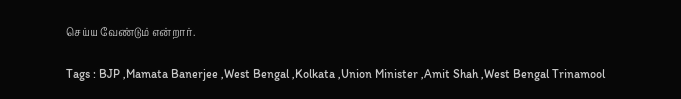செய்ய வேண்டும் என்றார்.

Tags : BJP ,Mamata Banerjee ,West Bengal ,Kolkata ,Union Minister ,Amit Shah ,West Bengal Trinamool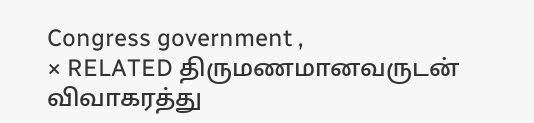Congress government ,
× RELATED திருமணமானவருடன் விவாகரத்து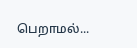பெறாமல்...